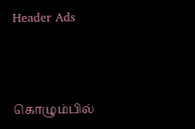Header Ads



கொழும்பில்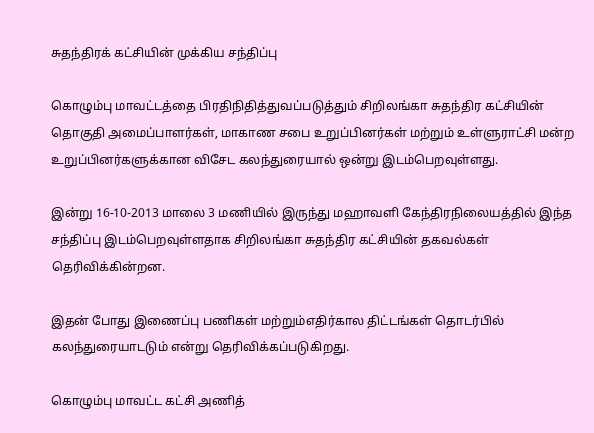சுதந்திரக் கட்சியின் முக்கிய சந்திப்பு

கொழும்பு மாவட்டத்தை பிரதிநிதித்துவப்படுத்தும் சிறிலங்கா சுதந்திர கட்சியின் தொகுதி அமைப்பாளர்கள், மாகாண சபை உறுப்பினர்கள் மற்றும் உள்ளுராட்சி மன்ற உறுப்பினர்களுக்கான விசேட கலந்துரையால் ஒன்று இடம்பெறவுள்ளது.

இன்று 16-10-2013 மாலை 3 மணியில் இருந்து மஹாவளி கேந்திரநிலையத்தில் இந்த சந்திப்பு இடம்பெறவுள்ளதாக சிறிலங்கா சுதந்திர கட்சியின் தகவல்கள் தெரிவிக்கின்றன.

இதன் போது இணைப்பு பணிகள் மற்றும்எதிர்கால திட்டங்கள் தொடர்பில் கலந்துரையாடடும் என்று தெரிவிக்கப்படுகிறது.

கொழும்பு மாவட்ட கட்சி அணித்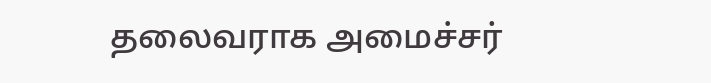தலைவராக அமைச்சர்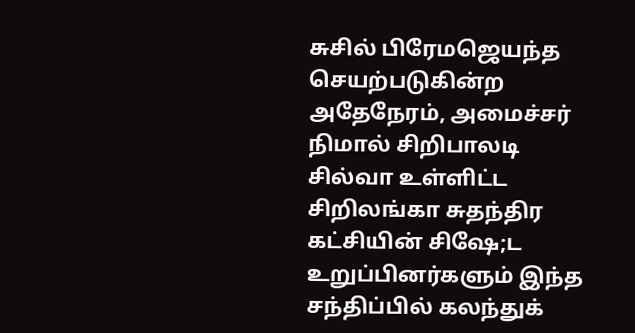சுசில் பிரேமஜெயந்த செயற்படுகின்ற அதேநேரம், அமைச்சர் நிமால் சிறிபாலடி சில்வா உள்ளிட்ட சிறிலங்கா சுதந்திர கட்சியின் சிஷே;ட உறுப்பினர்களும் இந்த சந்திப்பில் கலந்துக்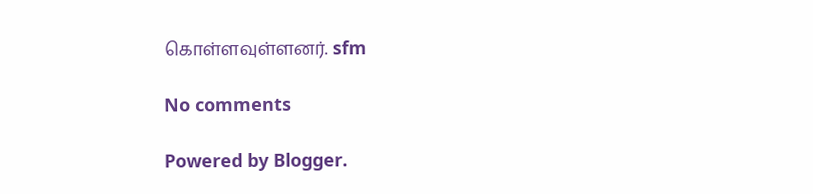கொள்ளவுள்ளனர். sfm

No comments

Powered by Blogger.